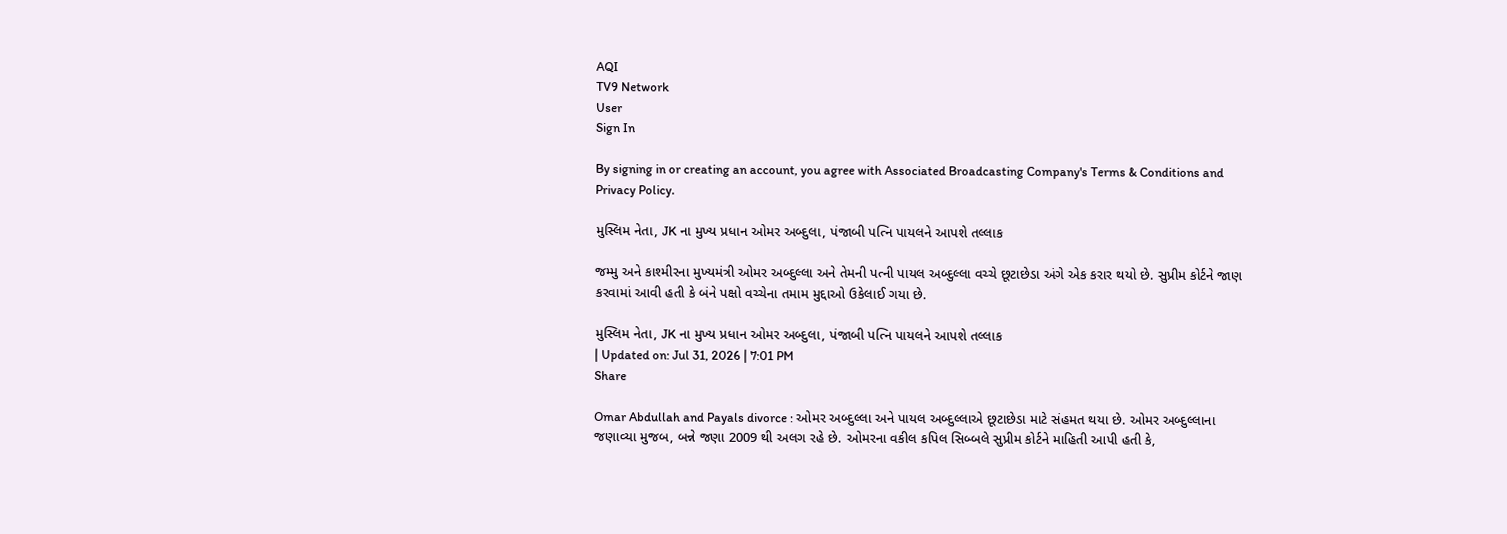AQI
TV9 Network
User
Sign In

By signing in or creating an account, you agree with Associated Broadcasting Company's Terms & Conditions and Privacy Policy.

મુસ્લિમ નેતા, JK ના મુખ્ય પ્રધાન ઓમર અબ્દુલા, પંજાબી પત્નિ પાયલને આપશે તલ્લાક

જમ્મુ અને કાશ્મીરના મુખ્યમંત્રી ઓમર અબ્દુલ્લા અને તેમની પત્ની પાયલ અબ્દુલ્લા વચ્ચે છૂટાછેડા અંગે એક કરાર થયો છે. સુપ્રીમ કોર્ટને જાણ કરવામાં આવી હતી કે બંને પક્ષો વચ્ચેના તમામ મુદ્દાઓ ઉકેલાઈ ગયા છે.

મુસ્લિમ નેતા, JK ના મુખ્ય પ્રધાન ઓમર અબ્દુલા, પંજાબી પત્નિ પાયલને આપશે તલ્લાક
| Updated on: Jul 31, 2026 | 7:01 PM
Share

Omar Abdullah and Payals divorce : ઓમર અબ્દુલ્લા અને પાયલ અબ્દુલ્લાએ છૂટાછેડા માટે સંહમત થયા છે. ઓમર અબ્દુલ્લાના જણાવ્યા મુજબ, બન્ને જણા 2009 થી અલગ રહે છે. ઓમરના વકીલ કપિલ સિબ્બલે સુપ્રીમ કોર્ટને માહિતી આપી હતી કે,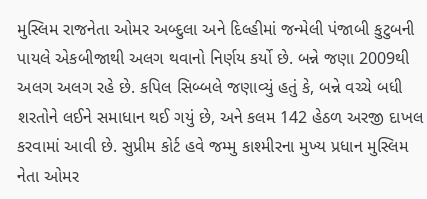મુસ્લિમ રાજનેતા ઓમર અબ્દુલા અને દિલ્હીમાં જન્મેલી પંજાબી કુટુબની પાયલે એકબીજાથી અલગ થવાનો નિર્ણય કર્યો છે. બન્ને જણા 2009થી અલગ અલગ રહે છે. કપિલ સિબ્બલે જણાવ્યું હતું કે, બન્ને વચ્ચે બધી શરતોને લઈને સમાધાન થઈ ગયું છે, અને કલમ 142 હેઠળ અરજી દાખલ કરવામાં આવી છે. સુપ્રીમ કોર્ટ હવે જમ્મુ કાશ્મીરના મુખ્ય પ્રધાન મુસ્લિમ નેતા ઓમર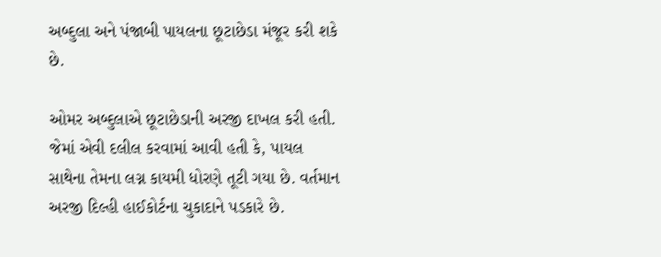અબ્દુલા અને પંજાબી પાયલના છૂટાછેડા મંજૂર કરી શકે છે.

ઓમર અબ્દુલાએ છૂટાછેડાની અરજી દાખલ કરી હતી. જેમાં એવી દલીલ કરવામાં આવી હતી કે, પાયલ સાથેના તેમના લગ્ન કાયમી ધોરણે તૂટી ગયા છે. વર્તમાન અરજી દિલ્હી હાઈકોર્ટના ચુકાદાને પડકારે છે.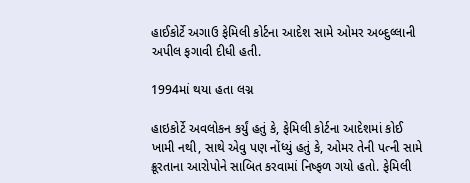હાઈકોર્ટે અગાઉ ફેમિલી કોર્ટના આદેશ સામે ઓમર અબ્દુલ્લાની અપીલ ફગાવી દીધી હતી.

1994માં થયા હતા લગ્ન

હાઇકોર્ટે અવલોકન કર્યું હતું કે, ફેમિલી કોર્ટના આદેશમાં કોઈ ખામી નથી, સાથે એવુ પણ નોંધ્યું હતું કે, ઓમર તેની પત્ની સામે ક્રૂરતાના આરોપોને સાબિત કરવામાં નિષ્ફળ ગયો હતો. ફેમિલી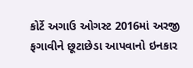કોર્ટે અગાઉ ઓગસ્ટ 2016માં અરજી ફગાવીને છૂટાછેડા આપવાનો ઇનકાર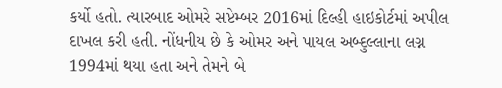કર્યો હતો. ત્યારબાદ ઓમરે સપ્ટેમ્બર 2016માં દિલ્હી હાઇકોર્ટમાં અપીલ દાખલ કરી હતી. નોંધનીય છે કે ઓમર અને પાયલ અબ્દુલ્લાના લગ્ન 1994માં થયા હતા અને તેમને બે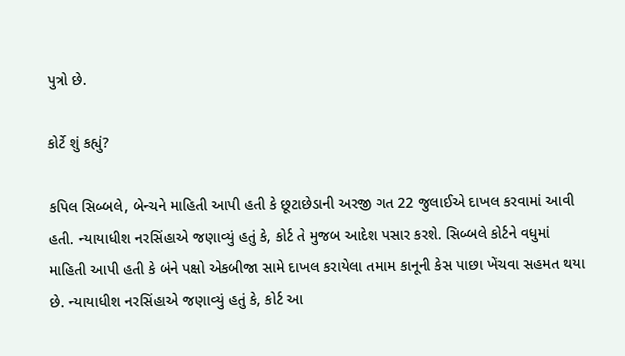પુત્રો છે.

કોર્ટે શું કહ્યું?

કપિલ સિબ્બલે, બેન્ચને માહિતી આપી હતી કે છૂટાછેડાની અરજી ગત 22 જુલાઈએ દાખલ કરવામાં આવી હતી. ન્યાયાધીશ નરસિંહાએ જણાવ્યું હતું કે, કોર્ટ તે મુજબ આદેશ પસાર કરશે. સિબ્બલે કોર્ટને વધુમાં માહિતી આપી હતી કે બંને પક્ષો એકબીજા સામે દાખલ કરાયેલા તમામ કાનૂની કેસ પાછા ખેંચવા સહમત થયા છે. ન્યાયાધીશ નરસિંહાએ જણાવ્યું હતું કે, કોર્ટ આ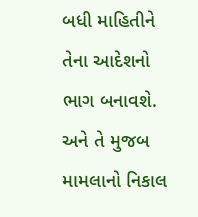બધી માહિતીને તેના આદેશનો ભાગ બનાવશે. અને તે મુજબ મામલાનો નિકાલ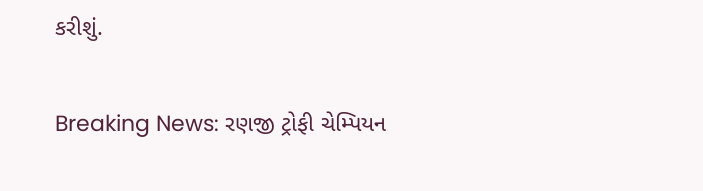કરીશું.

Breaking News: રણજી ટ્રોફી ચેમ્પિયન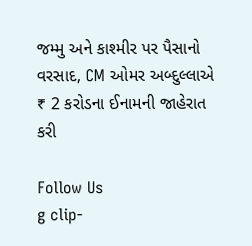જમ્મુ અને કાશ્મીર પર પૈસાનો વરસાદ, CM ઓમર અબ્દુલ્લાએ ₹ 2 કરોડના ઈનામની જાહેરાત કરી

Follow Us
g clip-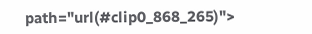path="url(#clip0_868_265)">